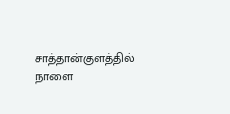சாத்தான்குளத்தில் நாளை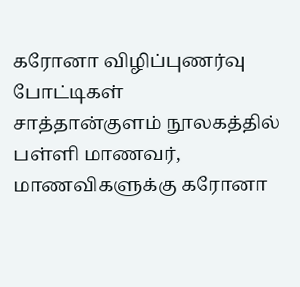கரோனா விழிப்புணர்வு போட்டிகள்
சாத்தான்குளம் நூலகத்தில் பள்ளி மாணவர், மாணவிகளுக்கு கரோனா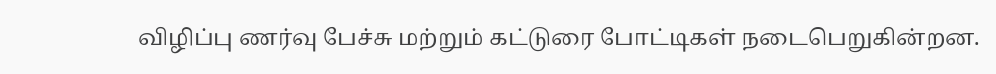விழிப்பு ணர்வு பேச்சு மற்றும் கட்டுரை போட்டிகள் நடைபெறுகின்றன.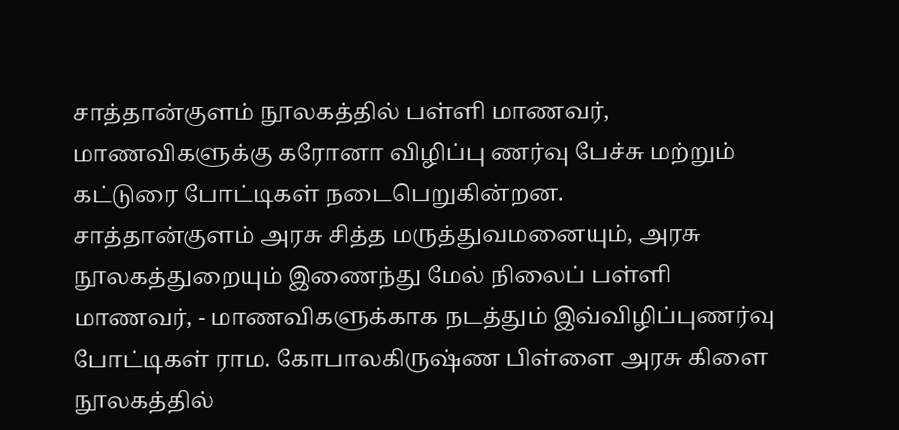சாத்தான்குளம் நூலகத்தில் பள்ளி மாணவர், மாணவிகளுக்கு கரோனா விழிப்பு ணர்வு பேச்சு மற்றும் கட்டுரை போட்டிகள் நடைபெறுகின்றன.
சாத்தான்குளம் அரசு சித்த மருத்துவமனையும், அரசு நூலகத்துறையும் இணைந்து மேல் நிலைப் பள்ளி மாணவர், - மாணவிகளுக்காக நடத்தும் இவ்விழிப்புணர்வு போட்டிகள் ராம. கோபாலகிருஷ்ண பிள்ளை அரசு கிளை நூலகத்தில்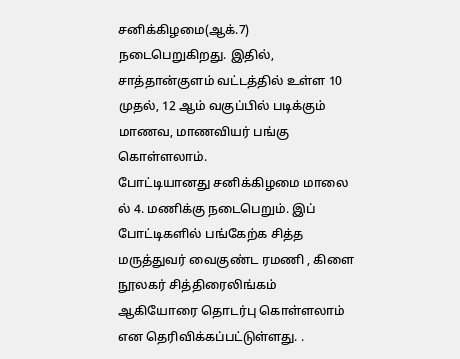சனிக்கிழமை(ஆக்.7) நடைபெறுகிறது. இதில், சாத்தான்குளம் வட்டத்தில் உள்ள 10 முதல், 12 ஆம் வகுப்பில் படிக்கும் மாணவ, மாணவியர் பங்கு கொள்ளலாம்.
போட்டியானது சனிக்கிழமை மாலை ல் 4. மணிக்கு நடைபெறும். இப் போட்டிகளில் பங்கேற்க சித்த மருத்துவர் வைகுண்ட ரமணி , கிளை நூலகர் சித்திரைலிங்கம் ஆகியோரை தொடர்பு கொள்ளலாம் என தெரிவிக்கப்பட்டுள்ளது. .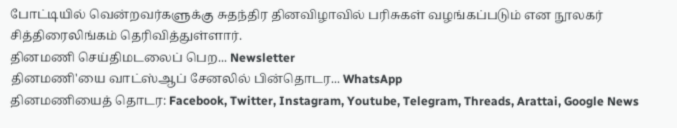போட்டியில் வென்றவர்களுக்கு சுதந்திர தினவிழாவில் பரிசுகள் வழங்கப்படும் என நூலகர் சித்திரைலிங்கம் தெரிவித்துள்ளார்.
தினமணி செய்திமடலைப் பெற... Newsletter
தினமணி'யை வாட்ஸ்ஆப் சேனலில் பின்தொடர... WhatsApp
தினமணியைத் தொடர: Facebook, Twitter, Instagram, Youtube, Telegram, Threads, Arattai, Google News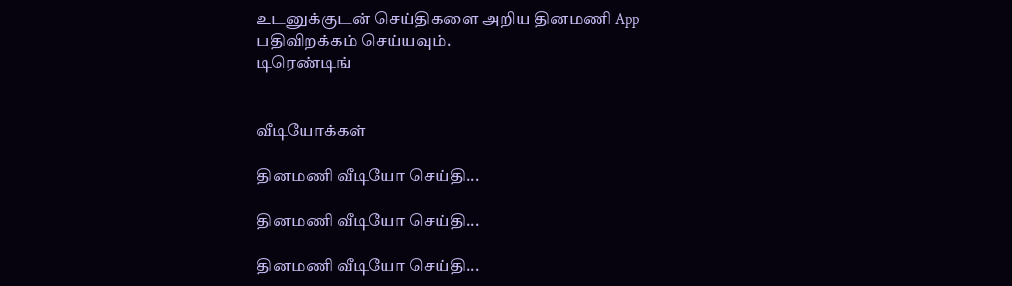உடனுக்குடன் செய்திகளை அறிய தினமணி App பதிவிறக்கம் செய்யவும்.
டிரெண்டிங்


வீடியோக்கள்

தினமணி வீடியோ செய்தி...

தினமணி வீடியோ செய்தி...

தினமணி வீடியோ செய்தி...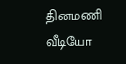தினமணி வீடியோ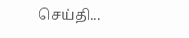செய்தி...